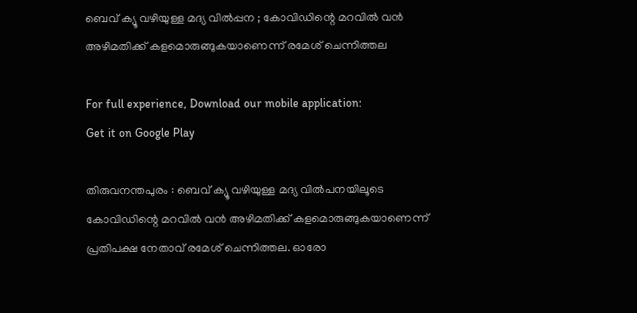ബെവ് ക്യൂ വഴിയുള്ള മദ്യ വില്‍പ്പന ; കോവിഡിന്റെ മറവില്‍ വന്‍ അഴിമതിക്ക് കളമൊരുങ്ങുകയാണെന്ന് രമേശ് ചെന്നിത്തല

For full experience, Download our mobile application:
Get it on Google Play

തിരുവനന്തപുരം : ബെവ് ക്യൂ വഴിയുള്ള മദ്യ വില്‍പനയിലൂടെ  കോവിഡിന്റെ മറവില്‍ വന്‍ അഴിമതിക്ക് കളമൊരുങ്ങുകയാണെന്ന് പ്രതിപക്ഷ നേതാവ് രമേശ് ചെന്നിത്തല. ഓരോ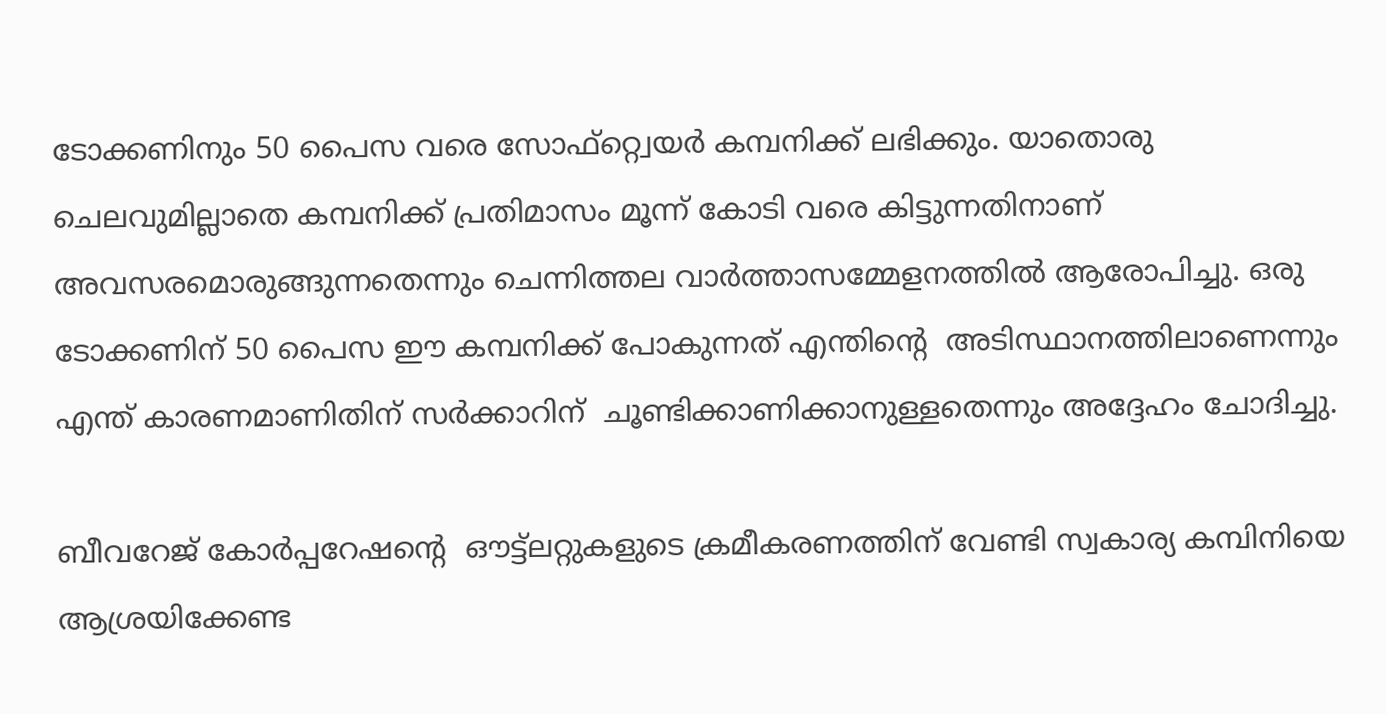ടോക്കണിനും 50 പൈസ വരെ സോഫ്റ്റ്വെയര്‍ കമ്പനിക്ക് ലഭിക്കും. യാതൊരു ചെലവുമില്ലാതെ കമ്പനിക്ക് പ്രതിമാസം മൂന്ന് കോടി വരെ കിട്ടുന്നതിനാണ് അവസരമൊരുങ്ങുന്നതെന്നും ചെന്നിത്തല വാര്‍ത്താസമ്മേളനത്തില്‍ ആരോപിച്ചു. ഒരു ടോക്കണിന് 50 പൈസ ഈ കമ്പനിക്ക് പോകുന്നത് എന്തിന്റെ  അടിസ്ഥാനത്തിലാണെന്നും എന്ത് കാരണമാണിതിന് സര്‍ക്കാറിന്  ചൂണ്ടിക്കാണിക്കാനുള്ളതെന്നും അദ്ദേഹം ചോദിച്ചു.

ബീവറേജ് കോര്‍പ്പറേഷന്റെ  ഔട്ട്ലറ്റുകളുടെ ക്രമീകരണത്തിന് വേണ്ടി സ്വകാര്യ കമ്പിനിയെ ആശ്രയിക്കേണ്ട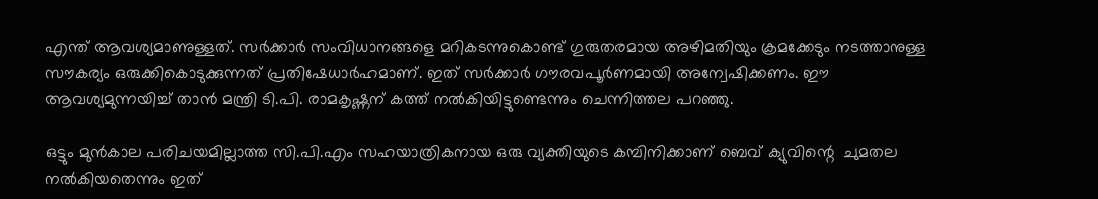എന്ത് ആവശ്യമാണുള്ളത്. സര്‍ക്കാര്‍ സംവിധാനങ്ങളെ മറികടന്നുകൊണ്ട് ഗുരുതരമായ അഴിമതിയും ക്രമക്കേടും നടത്താനുള്ള സൗകര്യം ഒരുക്കികൊടുക്കുന്നത് പ്രതിഷേധാര്‍ഹമാണ്. ഇത് സര്‍ക്കാര്‍ ഗൗരവപൂര്‍ണമായി അന്വേഷിക്കണം. ഈ ആവശ്യമുന്നയിച്ച്‌ താന്‍ മന്ത്രി ടി.പി. രാമകൃഷ്ണന് കത്ത് നല്‍കിയിട്ടുണ്ടെന്നും ചെന്നിത്തല പറഞ്ഞു.

ഒട്ടും മുന്‍കാല പരിചയമില്ലാത്ത സി.പി.എം സഹയാത്രികനായ ഒരു വ്യക്തിയുടെ കമ്പിനിക്കാണ് ബെവ് ക്യുവിന്റെ  ചുമതല നല്‍കിയതെന്നും ഇത്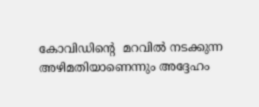കോവിഡിന്റെ  മറവില്‍ നടക്കുന്ന അഴിമതിയാണെന്നും അദ്ദേഹം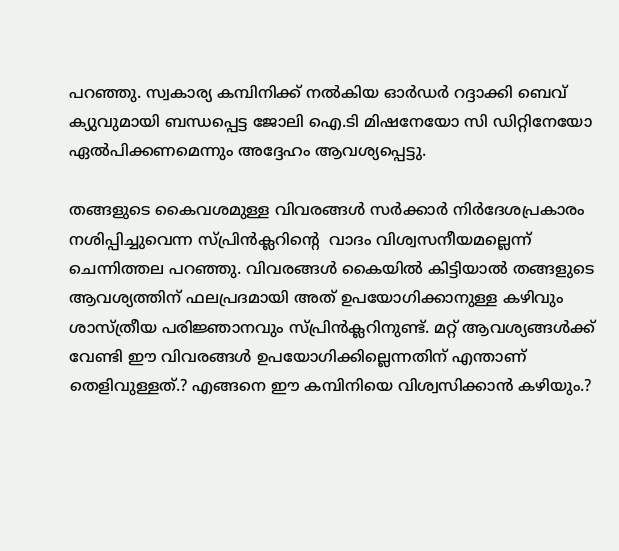പറഞ്ഞു. സ്വകാര്യ കമ്പിനിക്ക് നല്‍കിയ ഓര്‍ഡര്‍ റദ്ദാക്കി ബെവ് ക്യുവുമായി ബന്ധപ്പെട്ട ജോലി ഐ.ടി മിഷനേയോ സി ഡിറ്റിനേയോ ഏല്‍പിക്കണമെന്നും അദ്ദേഹം ആവശ്യപ്പെട്ടു.

തങ്ങളുടെ കൈവശമുള്ള വിവരങ്ങള്‍ സര്‍ക്കാര്‍ നിര്‍ദേശപ്രകാരം നശിപ്പിച്ചുവെന്ന സ്പ്രിന്‍ക്ലറിന്റെ  വാദം വിശ്വസനീയമല്ലെന്ന് ചെന്നിത്തല പറഞ്ഞു. വിവരങ്ങള്‍ കൈയില്‍ കിട്ടിയാല്‍ തങ്ങളുടെ ആവശ്യത്തിന് ഫലപ്രദമായി അത് ഉപയോഗിക്കാനുള്ള കഴിവും ശാസ്ത്രീയ പരിജ്ഞാനവും സ്പ്രിന്‍ക്ലറിനുണ്ട്. മറ്റ് ആവശ്യങ്ങള്‍ക്ക് വേണ്ടി ഈ വിവരങ്ങള്‍ ഉപയോഗിക്കില്ലെന്നതിന് എന്താണ് തെളിവുള്ളത്.? എങ്ങനെ ഈ കമ്പിനിയെ വിശ്വസിക്കാന്‍ കഴിയും.?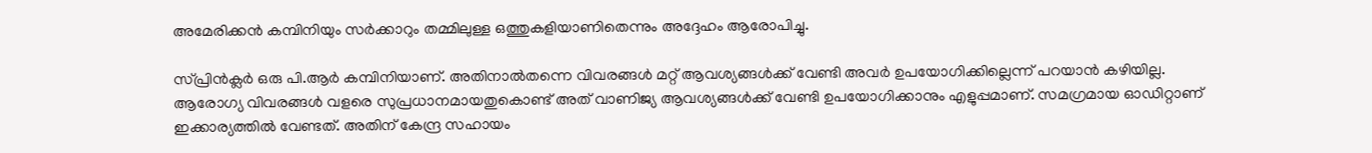അമേരിക്കന്‍ കമ്പിനിയും സര്‍ക്കാറും തമ്മിലുള്ള ഒത്തുകളിയാണിതെന്നും അദ്ദേഹം ആരോപിച്ചു.

സ്പ്രിന്‍ക്ലര്‍ ഒരു പി.ആര്‍ കമ്പിനിയാണ്. അതിനാല്‍തന്നെ വിവരങ്ങള്‍ മറ്റ് ആവശ്യങ്ങള്‍ക്ക് വേണ്ടി അവര്‍ ഉപയോഗിക്കില്ലെന്ന് പറയാന്‍ കഴിയില്ല. ആരോഗ്യ വിവരങ്ങള്‍ വളരെ സുപ്രധാനമായതുകൊണ്ട് അത് വാണിജ്യ ആവശ്യങ്ങള്‍ക്ക് വേണ്ടി ഉപയോഗിക്കാനും എളുപ്പമാണ്. സമഗ്രമായ ഓഡിറ്റാണ് ഇക്കാര്യത്തില്‍ വേണ്ടത്. അതിന് കേന്ദ്ര സഹായം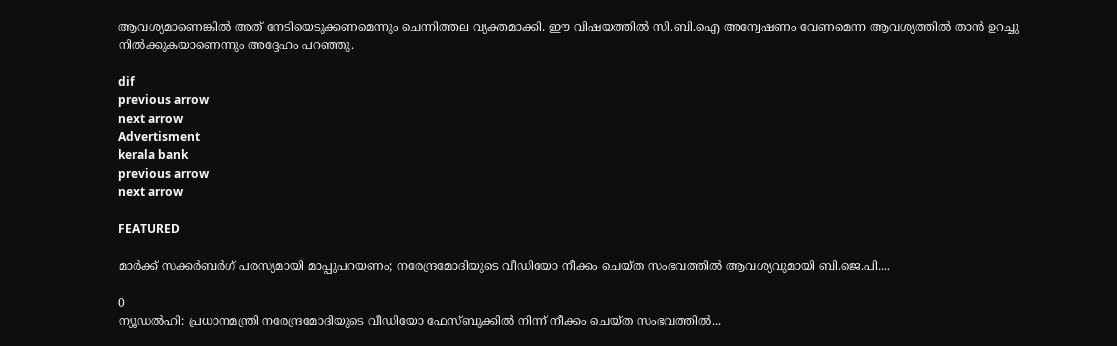ആവശ്യമാണെങ്കില്‍ അത് നേടിയെടുക്കണമെന്നും ചെന്നിത്തല വ്യക്തമാക്കി. ഈ വിഷയത്തില്‍ സി.ബി.ഐ അന്വേഷണം വേണമെന്ന ആവശ്യത്തില്‍ താന്‍ ഉറച്ചു നില്‍ക്കുകയാണെന്നും അദ്ദേഹം പറഞ്ഞു.

dif
previous arrow
next arrow
Advertisment
kerala bank
previous arrow
next arrow

FEATURED

മാര്‍ക്ക് സക്കര്‍ബര്‍ഗ് പരസ്യമായി മാപ്പുപറയണം; നരേന്ദ്രമോദിയുടെ വീഡിയോ നീക്കം ചെയ്ത സംഭവത്തിൽ ആവശ്യവുമായി ബി.ജെ.പി....

0
ന്യൂഡല്‍ഹി: പ്രധാനമന്ത്രി നരേന്ദ്രമോദിയുടെ വീഡിയോ ഫേസ്ബുക്കില്‍ നിന്ന് നീക്കം ചെയ്ത സംഭവത്തില്‍...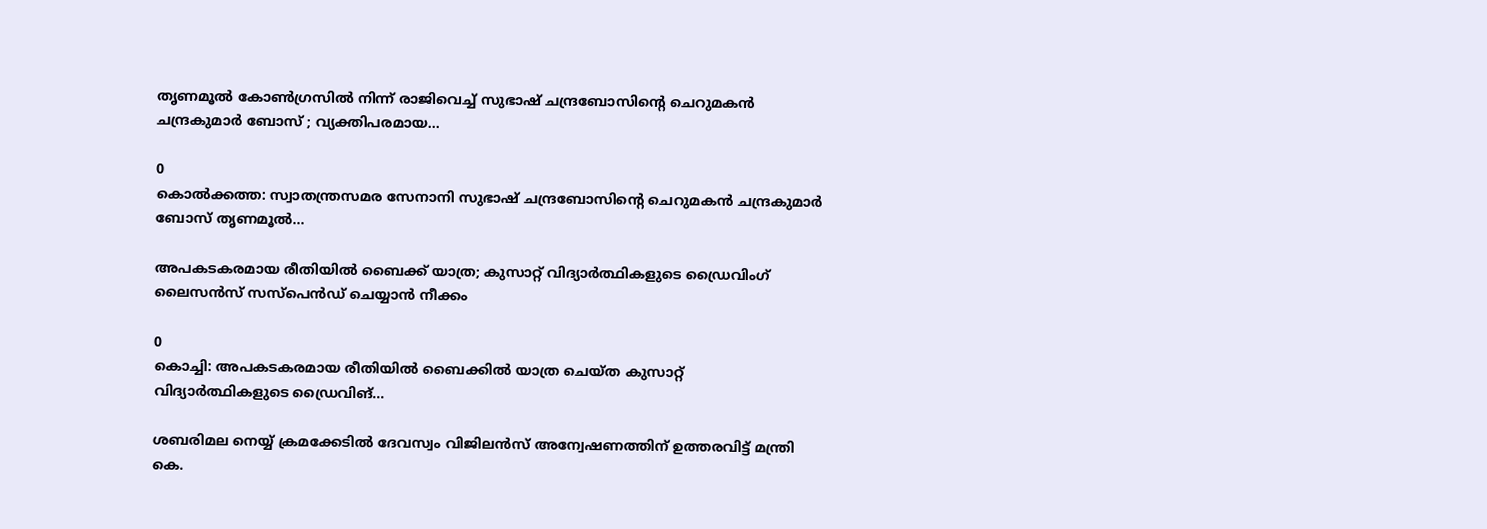തൃണമൂൽ കോൺഗ്രസിൽ നിന്ന് രാജിവെച്ച് സുഭാഷ് ചന്ദ്രബോസിന്റെ ചെറുമകൻ ചന്ദ്രകുമാർ ബോസ് ; വ്യക്തിപരമായ...

0
കൊല്‍ക്കത്ത: സ്വാതന്ത്രസമര സേനാനി സുഭാഷ് ചന്ദ്രബോസിന്റെ ചെറുമകന്‍ ചന്ദ്രകുമാര്‍ ബോസ് തൃണമൂല്‍...

അപകടകരമായ രീതിയില്‍ ബൈക്ക് യാത്ര; കുസാറ്റ് വിദ്യാര്‍ത്ഥികളുടെ ഡ്രൈവിംഗ് ലൈസന്‍സ് സസ്‌പെന്‍ഡ് ചെയ്യാന്‍ നീക്കം

0
കൊച്ചി: അപകടകരമായ രീതിയില്‍ ബൈക്കില്‍ യാത്ര ചെയ്ത കുസാറ്റ് വിദ്യാര്‍ത്ഥികളുടെ ഡ്രൈവിങ്...

ശബരിമല നെയ്യ് ക്രമക്കേടിൽ ദേവസ്വം വിജിലൻസ് അന്വേഷണത്തിന് ഉത്തരവിട്ട് മന്ത്രി കെ.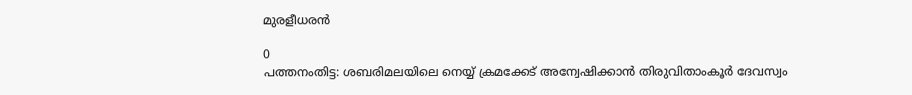മുരളീധരൻ

0
പത്തനംതിട്ട: ശബരിമലയിലെ നെയ്യ് ക്രമക്കേട് അന്വേഷിക്കാന്‍ തിരുവിതാംകൂര്‍ ദേവസ്വം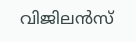വിജിലന്‍സ്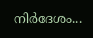നിര്‍ദേശം...